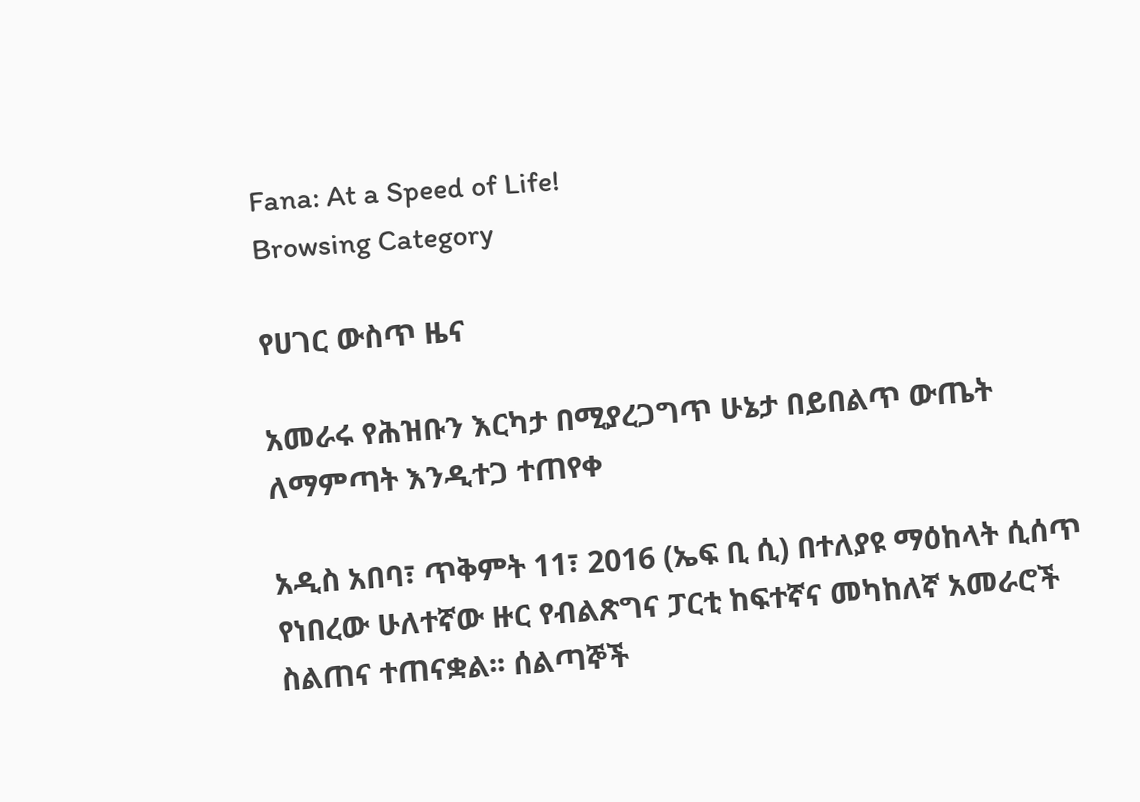Fana: At a Speed of Life!
Browsing Category

የሀገር ውስጥ ዜና

አመራሩ የሕዝቡን እርካታ በሚያረጋግጥ ሁኔታ በይበልጥ ውጤት ለማምጣት እንዲተጋ ተጠየቀ

አዲስ አበባ፣ ጥቅምት 11፣ 2016 (ኤፍ ቢ ሲ) በተለያዩ ማዕከላት ሲሰጥ የነበረው ሁለተኛው ዙር የብልጽግና ፓርቲ ከፍተኛና መካከለኛ አመራሮች ስልጠና ተጠናቋል፡፡ ሰልጣኞች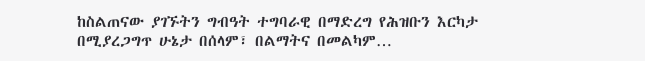ከስልጠናው ያገኙትን ግብዓት ተግባራዊ በማድረግ የሕዝቡን እርካታ በሚያረጋግጥ ሁኔታ በሰላም፣ በልማትና በመልካም…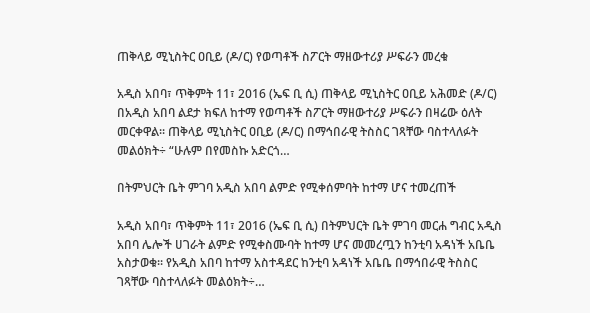ጠቅላይ ሚኒስትር ዐቢይ (ዶ/ር) የወጣቶች ስፖርት ማዘውተሪያ ሥፍራን መረቁ

አዲስ አበባ፣ ጥቅምት 11፣ 2016 (ኤፍ ቢ ሲ) ጠቅላይ ሚኒስትር ዐቢይ አሕመድ (ዶ/ር) በአዲስ አበባ ልደታ ክፍለ ከተማ የወጣቶች ስፖርት ማዘውተሪያ ሥፍራን በዛሬው ዕለት መርቀዋል፡፡ ጠቅላይ ሚኒስትር ዐቢይ (ዶ/ር) በማኅበራዊ ትስስር ገጻቸው ባስተላለፉት መልዕክት÷ “ሁሉም በየመስኩ አድርጎ…

በትምህርት ቤት ምገባ አዲስ አበባ ልምድ የሚቀሰምባት ከተማ ሆና ተመረጠች

አዲስ አበባ፣ ጥቅምት 11፣ 2016 (ኤፍ ቢ ሲ) በትምህርት ቤት ምገባ መርሐ ግብር አዲስ አበባ ሌሎች ሀገራት ልምድ የሚቀስሙባት ከተማ ሆና መመረጧን ከንቲባ አዳነች አቤቤ አስታወቁ፡፡ የአዲስ አበባ ከተማ አስተዳደር ከንቲባ አዳነች አቤቤ በማኅበራዊ ትስስር ገጻቸው ባስተላለፉት መልዕክት÷…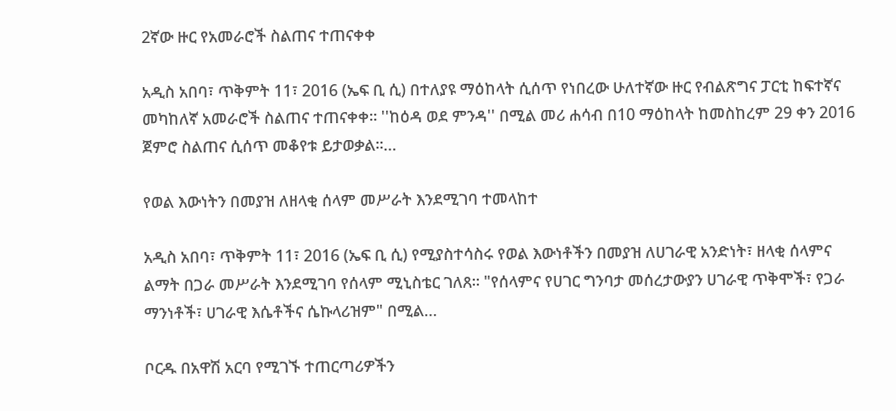2ኛው ዙር የአመራሮች ስልጠና ተጠናቀቀ

አዲስ አበባ፣ ጥቅምት 11፣ 2016 (ኤፍ ቢ ሲ) በተለያዩ ማዕከላት ሲሰጥ የነበረው ሁለተኛው ዙር የብልጽግና ፓርቲ ከፍተኛና መካከለኛ አመራሮች ስልጠና ተጠናቀቀ፡፡ ''ከዕዳ ወደ ምንዳ'' በሚል መሪ ሐሳብ በ10 ማዕከላት ከመስከረም 29 ቀን 2016 ጀምሮ ስልጠና ሲሰጥ መቆየቱ ይታወቃል፡፡…

የወል እውነትን በመያዝ ለዘላቂ ሰላም መሥራት እንደሚገባ ተመላከተ

አዲስ አበባ፣ ጥቅምት 11፣ 2016 (ኤፍ ቢ ሲ) የሚያስተሳስሩ የወል እውነቶችን በመያዝ ለሀገራዊ አንድነት፣ ዘላቂ ሰላምና ልማት በጋራ መሥራት እንደሚገባ የሰላም ሚኒስቴር ገለጸ፡፡ "የሰላምና የሀገር ግንባታ መሰረታውያን ሀገራዊ ጥቅሞች፣ የጋራ ማንነቶች፣ ሀገራዊ እሴቶችና ሴኩላሪዝም" በሚል…

ቦርዱ በአዋሽ አርባ የሚገኙ ተጠርጣሪዎችን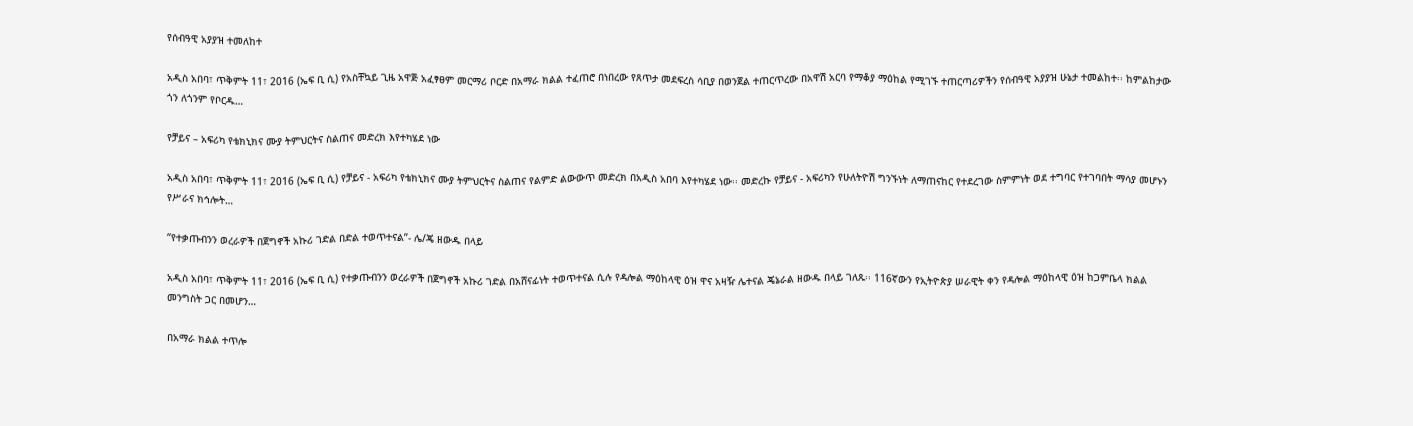የሰብዓዊ አያያዝ ተመለከተ

አዲስ አበባ፣ ጥቅምት 11፣ 2016 (ኤፍ ቢ ሲ) የአስቸኳይ ጊዜ አዋጅ አፈፃፀም መርማሪ ቦርድ በአማራ ክልል ተፈጠሮ በነበረው የጸጥታ መደፍረስ ሳቢያ በወንጀል ተጠርጥረው በአዋሽ አርባ የማቆያ ማዕከል የሚገኙ ተጠርጣሪዎችን የሰብዓዊ አያያዝ ሁኔታ ተመልከተ፡፡ ከምልከታው ጎን ለጎንም የቦርዱ…

የቻይና – አፍሪካ የቴክኒክና ሙያ ትምህርትና ስልጠና መድረክ እየተካሄደ ነው

አዲስ አበባ፣ ጥቅምት 11፣ 2016 (ኤፍ ቢ ሲ) የቻይና - አፍሪካ የቴክኒክና ሙያ ትምህርትና ስልጠና የልምድ ልውውጥ መድረክ በአዲስ አበባ እየተካሄደ ነው፡፡ መድረኩ የቻይና - አፍሪካን የሁለትዮሽ ግንኙነት ለማጠናከር የተደረገው ስምምነት ወደ ተግባር የተገባበት ማሳያ መሆኑን የሥራና ክኅሎት…

“የተቃጡብንን ወረራዎች በጀግኖች አኩሪ ገድል በድል ተወጥተናል”- ሌ/ጄ ዘውዱ በላይ

አዲስ አበባ፣ ጥቅምት 11፣ 2016 (ኤፍ ቢ ሲ) የተቃጡብንን ወረራዎች በጀግኖች አኩሪ ገድል በአሸናፊነት ተወጥተናል ሲሉ የዳሎል ማዕከላዊ ዕዝ ዋና አዛዥ ሌተናል ጄኔራል ዘውዱ በላይ ገለጹ፡፡ 116ኛውን የኢትዮጵያ ሠራዊት ቀን የዳሎል ማዕከላዊ ዕዝ ከጋምቤላ ክልል መንግስት ጋር በመሆን…

በአማራ ክልል ተጥሎ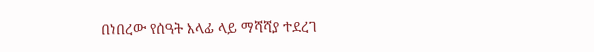በነበረው የሰዓት እላፊ ላይ ማሻሻያ ተደረገ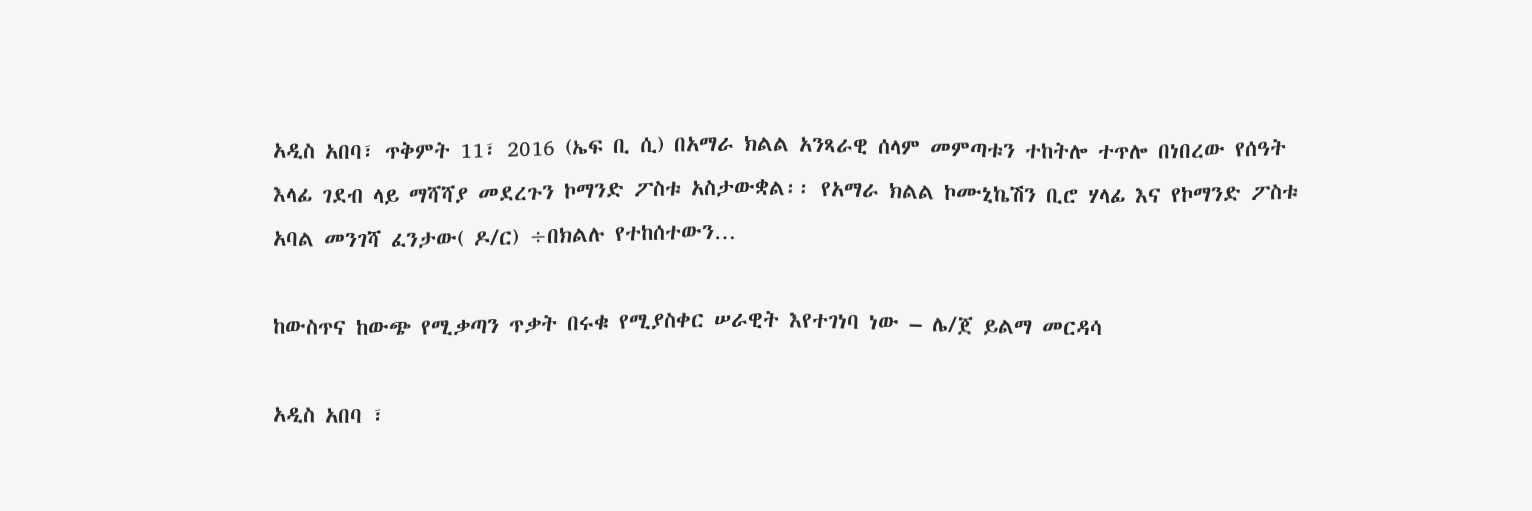አዲስ አበባ፣ ጥቅምት 11፣ 2016 (ኤፍ ቢ ሲ) በአማራ ክልል አንጻራዊ ሰላም መምጣቱን ተከትሎ ተጥሎ በነበረው የሰዓት እላፊ ገደብ ላይ ማሻሻያ መደረጉን ኮማንድ ፖስቱ አስታውቋል፡፡ የአማራ ክልል ኮሙኒኬሽን ቢሮ ሃላፊ እና የኮማንድ ፖስቱ አባል መንገሻ ፈንታው( ዶ/ር) ÷በክልሉ የተከሰተውን…

ከውስጥና ከውጭ የሚቃጣን ጥቃት በሩቁ የሚያስቀር ሠራዊት እየተገነባ ነው – ሌ/ጀ ይልማ መርዳሳ

አዲስ አበባ ፣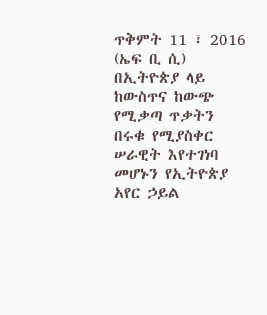ጥቅምት 11 ፣ 2016 (ኤፍ ቢ ሲ) በኢትዮጵያ ላይ ከውስጥና ከውጭ የሚቃጣ ጥቃትን በሩቁ የሚያስቀር ሠራዊት እየተገነባ መሆኑን የኢትዮጵያ አየር ኃይል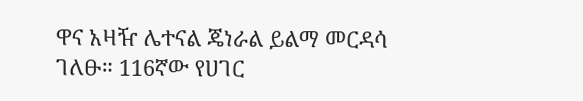ዋና አዛዥ ሌተናል ጄነራል ይልማ መርዳሳ ገለፁ። 116ኛው የሀገር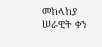መከላከያ ሠራዊት ቀን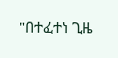"በተፈተነ ጊዜ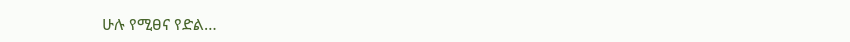ሁሉ የሚፀና የድል…